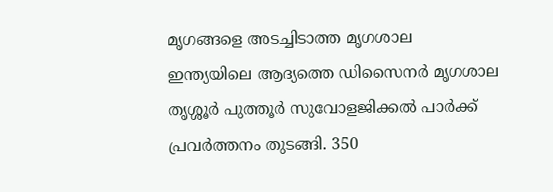മൃഗങ്ങളെ അടച്ചിടാത്ത മൃഗശാല
ഇന്ത്യയിലെ ആദ്യത്തെ ഡിസൈനർ മൃഗശാല തൃശ്ശൂർ പുത്തൂർ സുവോളജിക്കൽ പാർക്ക് പ്രവർത്തനം തുടങ്ങി. 350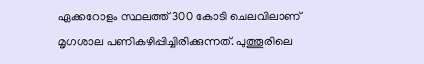ഏക്കറോളം സ്ഥലത്ത് 300 കോടി ചെലവിലാണ് മൃഗശാല പണികഴിപ്പിച്ചിരിക്കുന്നത്. പുത്തൂരിലെ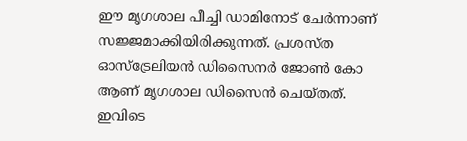ഈ മൃഗശാല പീച്ചി ഡാമിനോട് ചേർന്നാണ് സജ്ജമാക്കിയിരിക്കുന്നത്. പ്രശസ്ത ഓസ്ട്രേലിയൻ ഡിസൈനർ ജോൺ കോ ആണ് മൃഗശാല ഡിസൈൻ ചെയ്തത്. ഇവിടെ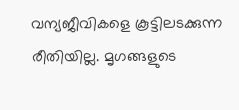വന്യജീവികളെ കൂട്ടിലടക്കുന്ന രീതിയില്ല. മൃഗങ്ങളുടെ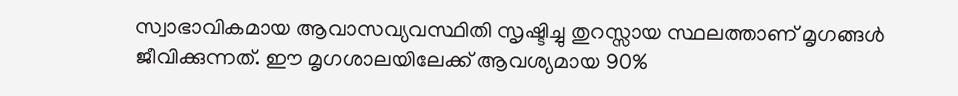സ്വാഭാവികമായ ആവാസവ്യവസ്ഥിതി സൃഷ്ടിച്ചു തുറസ്സായ സ്ഥലത്താണ് മൃഗങ്ങൾ ജീവിക്കുന്നത്. ഈ മൃഗശാലയിലേക്ക് ആവശ്യമായ 90%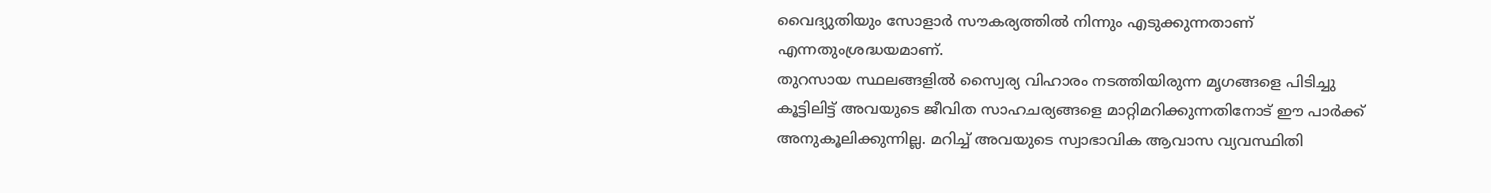വൈദ്യുതിയും സോളാർ സൗകര്യത്തിൽ നിന്നും എടുക്കുന്നതാണ് എന്നതുംശ്രദ്ധയമാണ്.
തുറസായ സ്ഥലങ്ങളിൽ സ്വൈര്യ വിഹാരം നടത്തിയിരുന്ന മൃഗങ്ങളെ പിടിച്ചു കൂട്ടിലിട്ട് അവയുടെ ജീവിത സാഹചര്യങ്ങളെ മാറ്റിമറിക്കുന്നതിനോട് ഈ പാർക്ക് അനുകൂലിക്കുന്നില്ല. മറിച്ച് അവയുടെ സ്വാഭാവിക ആവാസ വ്യവസ്ഥിതി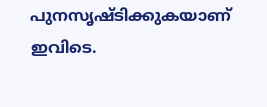പുനസൃഷ്ടിക്കുകയാണ് ഇവിടെ.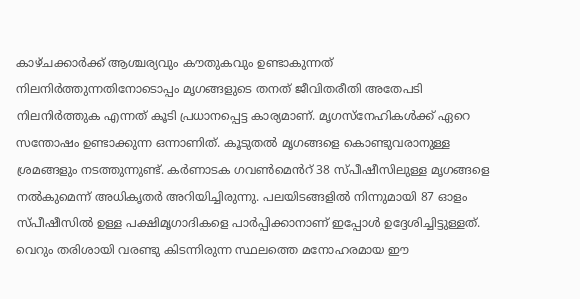കാഴ്ചക്കാർക്ക് ആശ്ചര്യവും കൗതുകവും ഉണ്ടാകുന്നത് നിലനിർത്തുന്നതിനോടൊപ്പം മൃഗങ്ങളുടെ തനത് ജീവിതരീതി അതേപടി നിലനിർത്തുക എന്നത് കൂടി പ്രധാനപ്പെട്ട കാര്യമാണ്. മൃഗസ്നേഹികൾക്ക് ഏറെ സന്തോഷം ഉണ്ടാക്കുന്ന ഒന്നാണിത്. കൂടുതൽ മൃഗങ്ങളെ കൊണ്ടുവരാനുള്ള ശ്രമങ്ങളും നടത്തുന്നുണ്ട്. കർണാടക ഗവൺമെൻറ് 38 സ്പീഷീസിലുള്ള മൃഗങ്ങളെ നൽകുമെന്ന് അധികൃതർ അറിയിച്ചിരുന്നു. പലയിടങ്ങളിൽ നിന്നുമായി 87 ഓളം സ്പീഷീസിൽ ഉള്ള പക്ഷിമൃഗാദികളെ പാർപ്പിക്കാനാണ് ഇപ്പോൾ ഉദ്ദേശിച്ചിട്ടുള്ളത്.
വെറും തരിശായി വരണ്ടു കിടന്നിരുന്ന സ്ഥലത്തെ മനോഹരമായ ഈ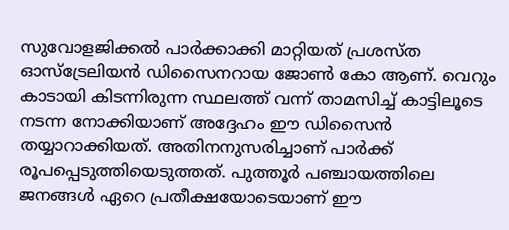സുവോളജിക്കൽ പാർക്കാക്കി മാറ്റിയത് പ്രശസ്ത ഓസ്ട്രേലിയൻ ഡിസൈനറായ ജോൺ കോ ആണ്. വെറും കാടായി കിടന്നിരുന്ന സ്ഥലത്ത് വന്ന് താമസിച്ച് കാട്ടിലൂടെ നടന്ന നോക്കിയാണ് അദ്ദേഹം ഈ ഡിസൈൻ തയ്യാറാക്കിയത്. അതിനനുസരിച്ചാണ് പാർക്ക് രൂപപ്പെടുത്തിയെടുത്തത്. പുത്തൂർ പഞ്ചായത്തിലെ ജനങ്ങൾ ഏറെ പ്രതീക്ഷയോടെയാണ് ഈ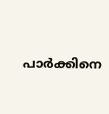പാർക്കിനെ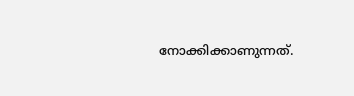നോക്കിക്കാണുന്നത്.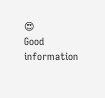😍
Good information